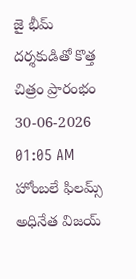జై భీమ్ దర్శకుడితో కొత్త చిత్రం ప్రారంభం
30-06-2026 01:05 AM
హోంబలే ఫిలమ్స్ అధినేత విజయ్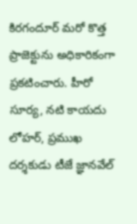కిరగందూర్ మరో కొత్త ప్రాజెక్టును అధికారికంగా ప్రకటించారు. హీరో సూర్య, నటి కాయదు లోహర్, ప్రముఖ దర్శకుడు టీజే జ్ఞానవేల్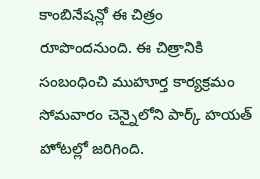కాంబినేషన్లో ఈ చిత్రం రూపొందనుంది. ఈ చిత్రానికి సంబంధించి ముహూర్త కార్యక్రమం సోమవారం చెన్నైలోని పార్క్ హయత్ హోటల్లో జరిగింది.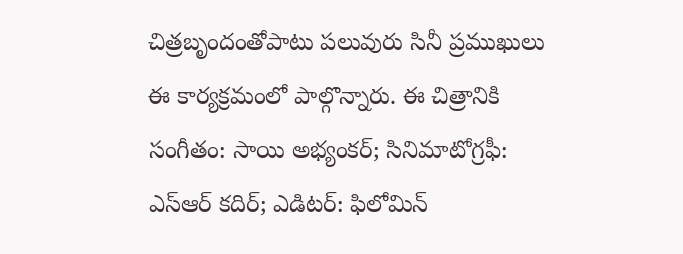చిత్రబృందంతోపాటు పలువురు సినీ ప్రముఖులు ఈ కార్యక్రమంలో పాల్గొన్నారు. ఈ చిత్రానికి సంగీతం: సాయి అభ్యంకర్; సినిమాటోగ్రఫీ: ఎస్ఆర్ కదిర్; ఎడిటర్: ఫిలోమిన్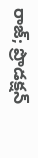రాజ్; ప్రొడక్షన్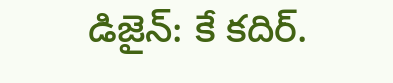డిజైన్: కే కదిర్.